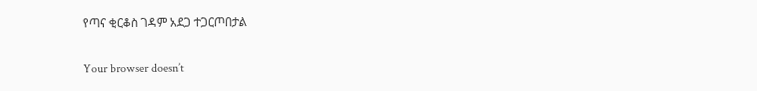የጣና ቂርቆስ ገዳም አደጋ ተጋርጦበታል

Your browser doesn’t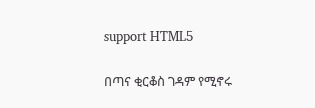support HTML5

በጣና ቂርቆስ ገዳም የሚኖሩ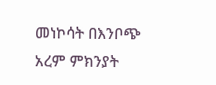መነኮሳት በእንቦጭ አረም ምክንያት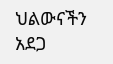ህልውናችን አደጋ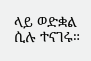ላይ ወድቋል ሲሉ ተናገሩ።